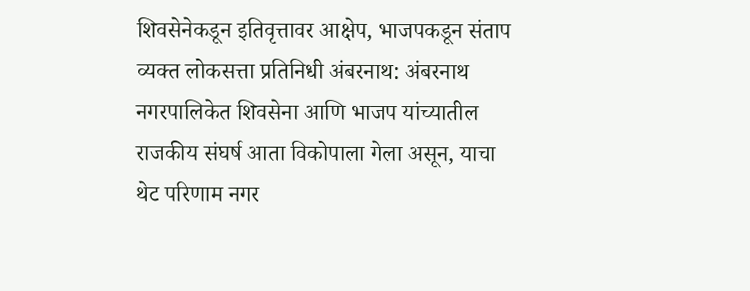शिवसेनेकडून इतिवृत्तावर आक्षेप, भाजपकडून संताप व्यक्त लोकसत्ता प्रतिनिधी अंबरनाथ: अंबरनाथ नगरपालिकेत शिवसेना आणि भाजप यांच्यातील राजकीय संघर्ष आता विकोपाला गेला असून, याचा थेट परिणाम नगर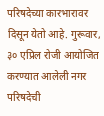परिषदेच्या कारभारावर दिसून येतो आहे. गुरूवार, ३० एप्रिल रोजी आयोजित करण्यात आलेली नगर परिषदेची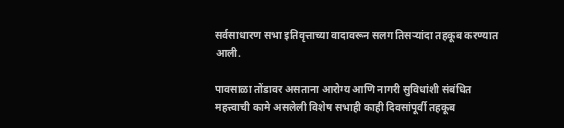सर्वसाधारण सभा इतिवृत्ताच्या वादावरून सलग तिसऱ्यांदा तहकूब करण्यात आली.

पावसाळा तोंडावर असताना आरोग्य आणि नागरी सुविधांशी संबंधित महत्त्वाची कामे असलेली विशेष सभाही काही दिवसांपूर्वी तहकूब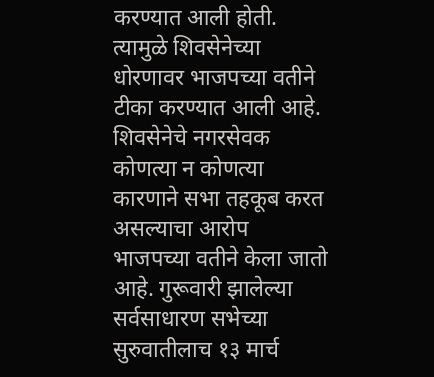करण्यात आली होती. त्यामुळे शिवसेनेच्या धोरणावर भाजपच्या वतीने टीका करण्यात आली आहे. शिवसेनेचे नगरसेवक कोणत्या न कोणत्या कारणाने सभा तहकूब करत असल्याचा आरोप भाजपच्या वतीने केला जातो आहे. गुरूवारी झालेल्या सर्वसाधारण सभेच्या सुरुवातीलाच १३ मार्च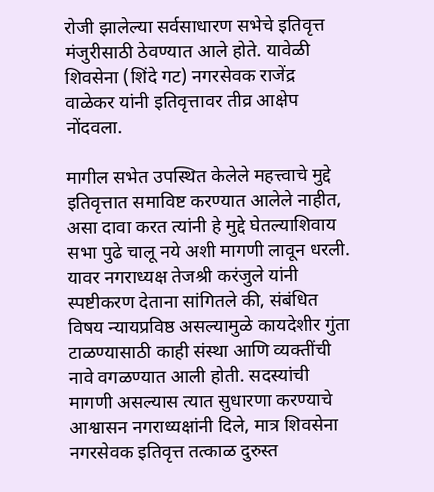रोजी झालेल्या सर्वसाधारण सभेचे इतिवृत्त मंजुरीसाठी ठेवण्यात आले होते. यावेळी शिवसेना (शिंदे गट) नगरसेवक राजेंद्र वाळेकर यांनी इतिवृत्तावर तीव्र आक्षेप नोंदवला.

मागील सभेत उपस्थित केलेले महत्त्वाचे मुद्दे इतिवृत्तात समाविष्ट करण्यात आलेले नाहीत, असा दावा करत त्यांनी हे मुद्दे घेतल्याशिवाय सभा पुढे चालू नये अशी मागणी लावून धरली. यावर नगराध्यक्ष तेजश्री करंजुले यांनी स्पष्टीकरण देताना सांगितले की, संबंधित विषय न्यायप्रविष्ठ असल्यामुळे कायदेशीर गुंता टाळण्यासाठी काही संस्था आणि व्यक्तींची नावे वगळण्यात आली होती. सदस्यांची मागणी असल्यास त्यात सुधारणा करण्याचे आश्वासन नगराध्यक्षांनी दिले, मात्र शिवसेना नगरसेवक इतिवृत्त तत्काळ दुरुस्त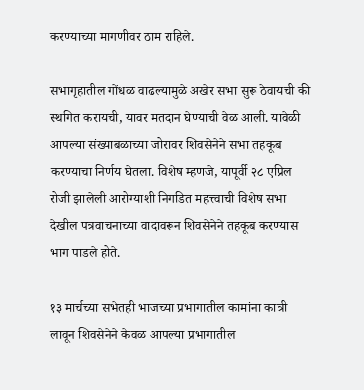करण्याच्या मागणीवर ठाम राहिले.

सभागृहातील गोंधळ वाढल्यामुळे अखेर सभा सुरू ठेवायची की स्थगित करायची, यावर मतदान घेण्याची वेळ आली. यावेळी आपल्या संख्याबळाच्या जोरावर शिवसेनेने सभा तहकूब करण्याचा निर्णय घेतला. विशेष म्हणजे, यापूर्वी २८ एप्रिल रोजी झालेली आरोग्याशी निगडित महत्त्वाची विशेष सभा देखील पत्रवाचनाच्या वादावरून शिवसेनेने तहकूब करण्यास भाग पाडले होते.

१३ मार्चच्या सभेतही भाजच्या प्रभागातील कामांना कात्री लावून शिवसेनेने केवळ आपल्या प्रभागातील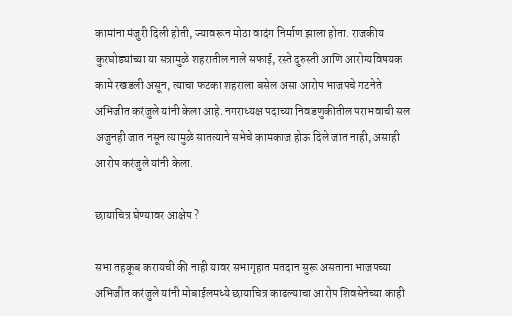कामांना मंजुरी दिली होती, ज्यावरून मोठा वादंग निर्माण झाला होता. राजकीय कुरघोड्यांच्या या सत्रामुळे शहरातील नाले सफाई, रस्ते दुरुस्ती आणि आरोग्यविषयक कामे रखडली असून, त्याचा फटका शहराला बसेल असा आरोप भाजपचे गटनेते अभिजीत करंजुले यांनी केला आहे. नगराध्यक्ष पदाच्या निवडणुकीतील पराभवाची सल अजुनही जात नसून त्यामुळे सातत्याने सभेचे कामकाज होऊ दिले जात नाही, असाही आरोप करंजुले यांनी केला.

छायाचित्र घेण्यावर आक्षेप ?

सभा तहकूब करायची की नाही यावर सभागृहात मतदान सुरू असताना भाजपच्या अभिजीत करंजुले यांनी मोबाईलमध्ये छायाचित्र काढल्याचा आरोप शिवसेनेच्या काही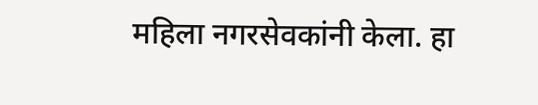महिला नगरसेवकांनी केला. हा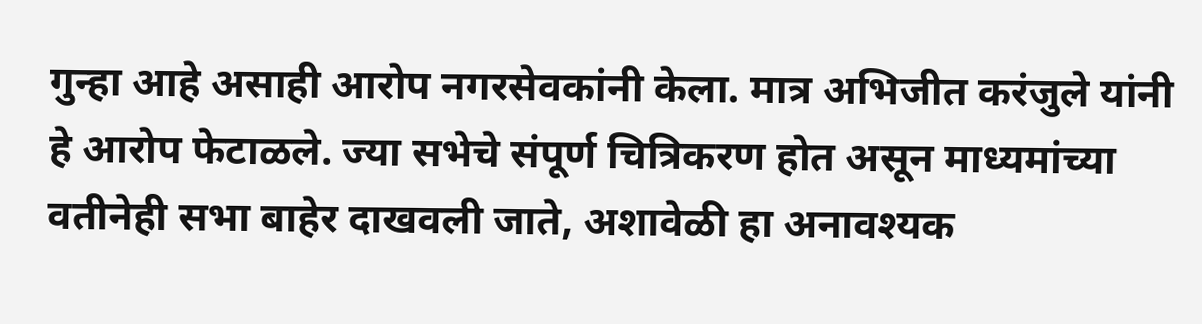गुन्हा आहे असाही आरोप नगरसेवकांनी केला. मात्र अभिजीत करंजुले यांनी हे आरोप फेटाळले. ज्या सभेचे संपूर्ण चित्रिकरण होत असून माध्यमांच्या वतीनेही सभा बाहेर दाखवली जाते, अशावेळी हा अनावश्यक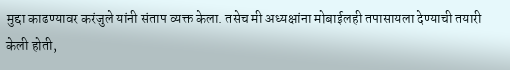मुद्दा काढण्यावर करंजुले यांनी संताप व्यक्त केला. तसेच मी अध्यक्षांना मोबाईलही तपासायला देण्याची तयारी केली होती,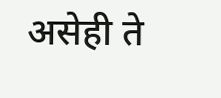असेही ते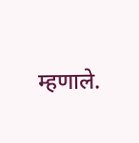म्हणाले.